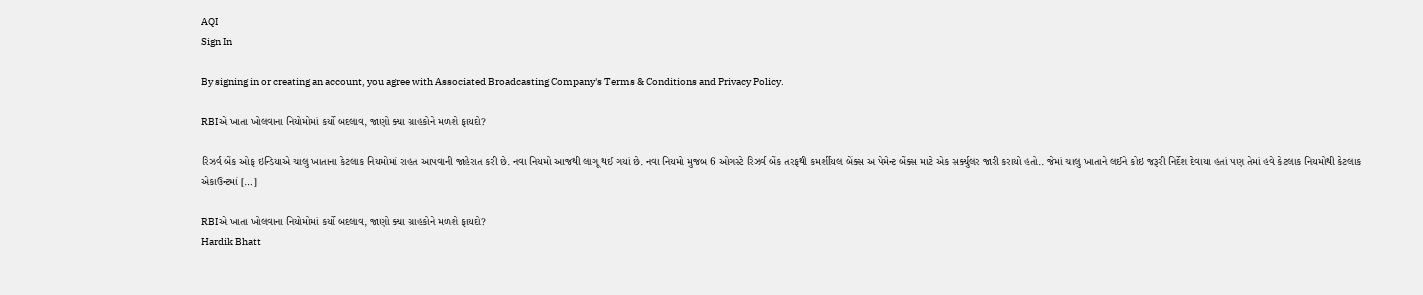AQI
Sign In

By signing in or creating an account, you agree with Associated Broadcasting Company's Terms & Conditions and Privacy Policy.

RBIએ ખાતા ખોલવાના નિયોમોમાં કર્યો બદલાવ, જાણો ક્યા ગ્રાહકોને મળશે ફાયદો?

રિઝર્વ બેંક ઓફ ઇન્ડિયાએ ચાલુ ખાતાના કેટલાક નિયમોમાં રાહત આપવાની જાહેરાત કરી છે. નવા નિયમો આજથી લાગૂ થઈ ગયાં છે. નવા નિયમો મુજબ 6 ઓગસ્ટે રિઝર્વ બેંક તરફથી કમર્શીયલ બેંક્સ અ પેમેન્ટ બેંક્સ માટે એક સર્ક્યુલર જારી કરાયો હતો.. જેમાં ચાલુ ખાતાને લઈને કોઇ જરૂરી નિર્દેશ દેવાયા હતાં પણ તેમાં હવે કેટલાક નિયમોથી કેટલાક એકાઉન્ટમાં […]

RBIએ ખાતા ખોલવાના નિયોમોમાં કર્યો બદલાવ, જાણો ક્યા ગ્રાહકોને મળશે ફાયદો?
Hardik Bhatt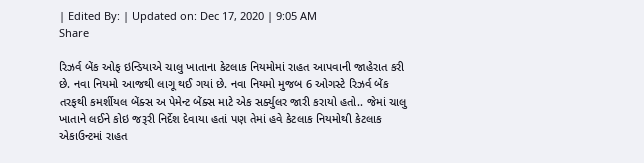| Edited By: | Updated on: Dec 17, 2020 | 9:05 AM
Share

રિઝર્વ બેંક ઓફ ઇન્ડિયાએ ચાલુ ખાતાના કેટલાક નિયમોમાં રાહત આપવાની જાહેરાત કરી છે. નવા નિયમો આજથી લાગૂ થઈ ગયાં છે. નવા નિયમો મુજબ 6 ઓગસ્ટે રિઝર્વ બેંક તરફથી કમર્શીયલ બેંક્સ અ પેમેન્ટ બેંક્સ માટે એક સર્ક્યુલર જારી કરાયો હતો.. જેમાં ચાલુ ખાતાને લઈને કોઇ જરૂરી નિર્દેશ દેવાયા હતાં પણ તેમાં હવે કેટલાક નિયમોથી કેટલાક એકાઉન્ટમાં રાહત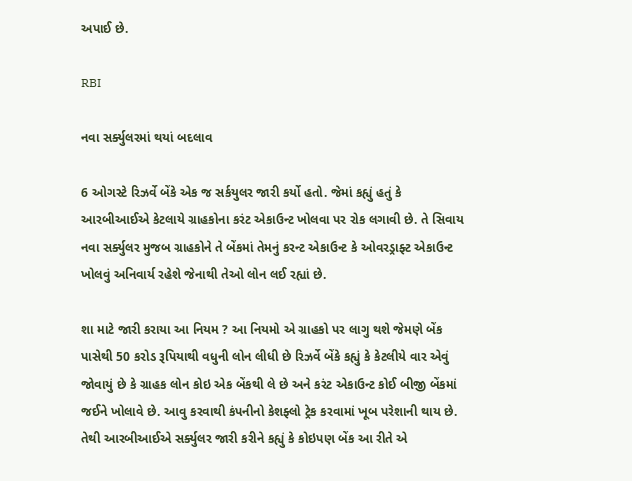અપાઈ છે.

RBI

નવા સર્ક્યુલરમાં થયાં બદલાવ

6 ઓગસ્ટે રિઝર્વે બેંકે એક જ સર્કયુલર જારી કર્યો હતો. જેમાં કહ્યું હતું કે આરબીઆઈએ કેટલાયે ગ્રાહકોના કરંટ એકાઉન્ટ ખોલવા પર રોક લગાવી છે. તે સિવાય નવા સર્ક્યુલર મુજબ ગ્રાહકોને તે બેંકમાં તેમનું કરન્ટ એકાઉન્ટ કે ઓવરડ્રાફ્ટ એકાઉન્ટ ખોલવું અનિવાર્ય રહેશે જેનાથી તેઓ લોન લઈ રહ્યાં છે.

શા માટે જારી કરાયા આ નિયમ ? આ નિયમો એ ગ્રાહકો પર લાગુ થશે જેમણે બેંક પાસેથી 50 કરોડ રૂપિયાથી વધુની લોન લીધી છે રિઝર્વે બેંકે કહ્યું કે કેટલીયે વાર એવું જોવાયું છે કે ગ્રાહક લોન કોઇ એક બેંકથી લે છે અને કરંટ એકાઉન્ટ કોઈ બીજી બેંકમાં જઈને ખોલાવે છે. આવુ કરવાથી કંપનીનો કેશફ્લો ટ્રેક કરવામાં ખૂબ પરેશાની થાય છે. તેથી આરબીઆઈએ સર્ક્યુલર જારી કરીને કહ્યું કે કોઇપણ બેંક આ રીતે એ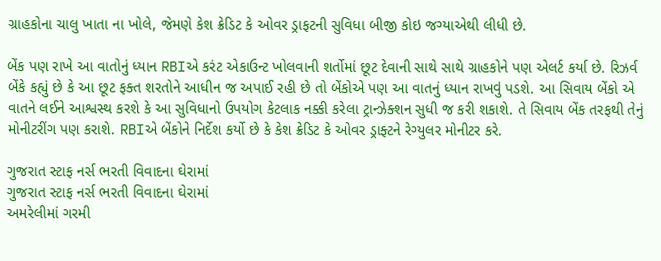ગ્રાહકોના ચાલુ ખાતા ના ખોલે, જેમણે કેશ ક્રેડિટ કે ઓવર ડ્રાફટની સુવિધા બીજી કોઇ જગ્યાએથી લીધી છે.

બેંક પણ રાખે આ વાતોનું ધ્યાન RBIએ કરંટ એકાઉન્ટ ખોલવાની શર્તોમાં છૂટ દેવાની સાથે સાથે ગ્રાહકોને પણ એલર્ટ કર્યા છે. રિઝર્વ બેંકે કહ્યું છે કે આ છૂટ ફક્ત શરતોને આધીન જ અપાઈ રહી છે તો બેંકોએ પણ આ વાતનું ધ્યાન રાખવું પડશે. આ સિવાય બેંકો એ વાતને લઈને આશ્વસ્થ કરશે કે આ સુવિધાનો ઉપયોગ કેટલાક નક્કી કરેલા ટ્રાન્ઝેક્શન સુધી જ કરી શકાશે. તે સિવાય બેંક તરફથી તેનું મોનીટરીંગ પણ કરાશે. RBIએ બેંકોને નિર્દેશ કર્યો છે કે કેશ ક્રેડિટ કે ઓવર ડ્રાફ્ટને રેગ્યુલર મોનીટર કરે.

ગુજરાત સ્ટાફ નર્સ ભરતી વિવાદના ઘેરામાં
ગુજરાત સ્ટાફ નર્સ ભરતી વિવાદના ઘેરામાં
અમરેલીમાં ગરમી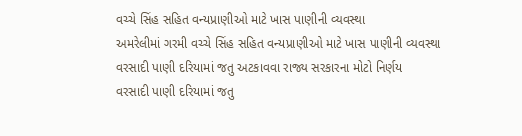વચ્ચે સિંહ સહિત વન્યપ્રાણીઓ માટે ખાસ પાણીની વ્યવસ્થા
અમરેલીમાં ગરમી વચ્ચે સિંહ સહિત વન્યપ્રાણીઓ માટે ખાસ પાણીની વ્યવસ્થા
વરસાદી પાણી દરિયામાં જતુ અટકાવવા રાજ્ય સરકારના મોટો નિર્ણય
વરસાદી પાણી દરિયામાં જતુ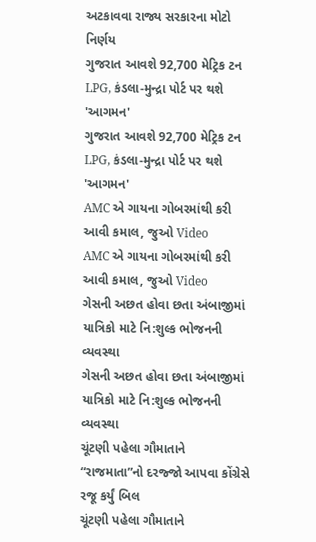અટકાવવા રાજ્ય સરકારના મોટો નિર્ણય
ગુજરાત આવશે 92,700 મેટ્રિક ટન LPG, કંડલા-મુન્દ્રા પોર્ટ પર થશે 'આગમન'
ગુજરાત આવશે 92,700 મેટ્રિક ટન LPG, કંડલા-મુન્દ્રા પોર્ટ પર થશે 'આગમન'
AMC એ ગાયના ગોબરમાંથી કરી આવી કમાલ, જુઓ Video
AMC એ ગાયના ગોબરમાંથી કરી આવી કમાલ, જુઓ Video
ગેસની અછત હોવા છતા અંબાજીમાં યાત્રિકો માટે નિ:શુલ્ક ભોજનની વ્યવસ્થા
ગેસની અછત હોવા છતા અંબાજીમાં યાત્રિકો માટે નિ:શુલ્ક ભોજનની વ્યવસ્થા
ચૂંટણી પહેલા ગૌમાતાને “રાજમાતા”નો દરજ્જો આપવા કોંગ્રેસે રજૂ કર્યું બિલ
ચૂંટણી પહેલા ગૌમાતાને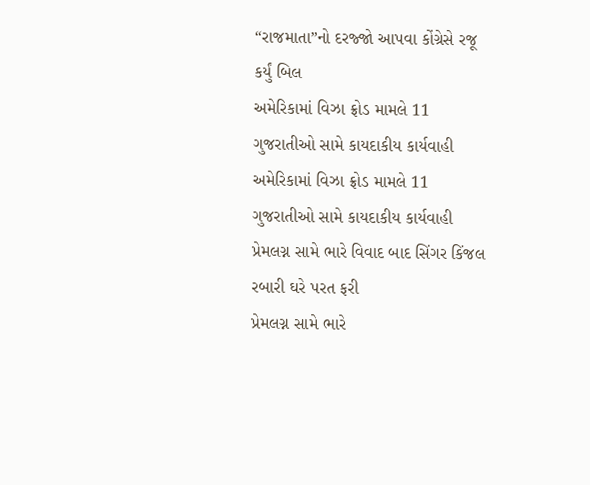“રાજમાતા”નો દરજ્જો આપવા કોંગ્રેસે રજૂ કર્યું બિલ
અમેરિકામાં વિઝા ફ્રોડ મામલે 11 ગુજરાતીઓ સામે કાયદાકીય કાર્યવાહી
અમેરિકામાં વિઝા ફ્રોડ મામલે 11 ગુજરાતીઓ સામે કાયદાકીય કાર્યવાહી
પ્રેમલગ્ન સામે ભારે વિવાદ બાદ સિંગર કિંજલ રબારી ઘરે પરત ફરી
પ્રેમલગ્ન સામે ભારે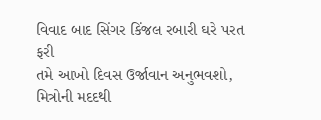વિવાદ બાદ સિંગર કિંજલ રબારી ઘરે પરત ફરી
તમે આખો દિવસ ઉર્જાવાન અનુભવશો, મિત્રોની મદદથી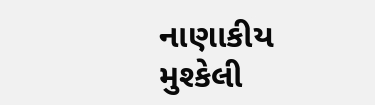નાણાકીય મુશ્કેલી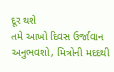દૂર થશે
તમે આખો દિવસ ઉર્જાવાન અનુભવશો, મિત્રોની મદદથી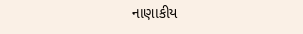નાણાકીય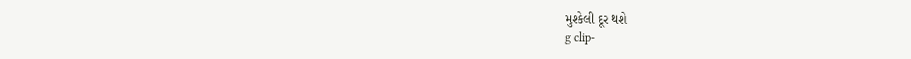મુશ્કેલી દૂર થશે
g clip-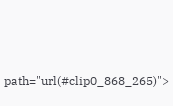path="url(#clip0_868_265)">